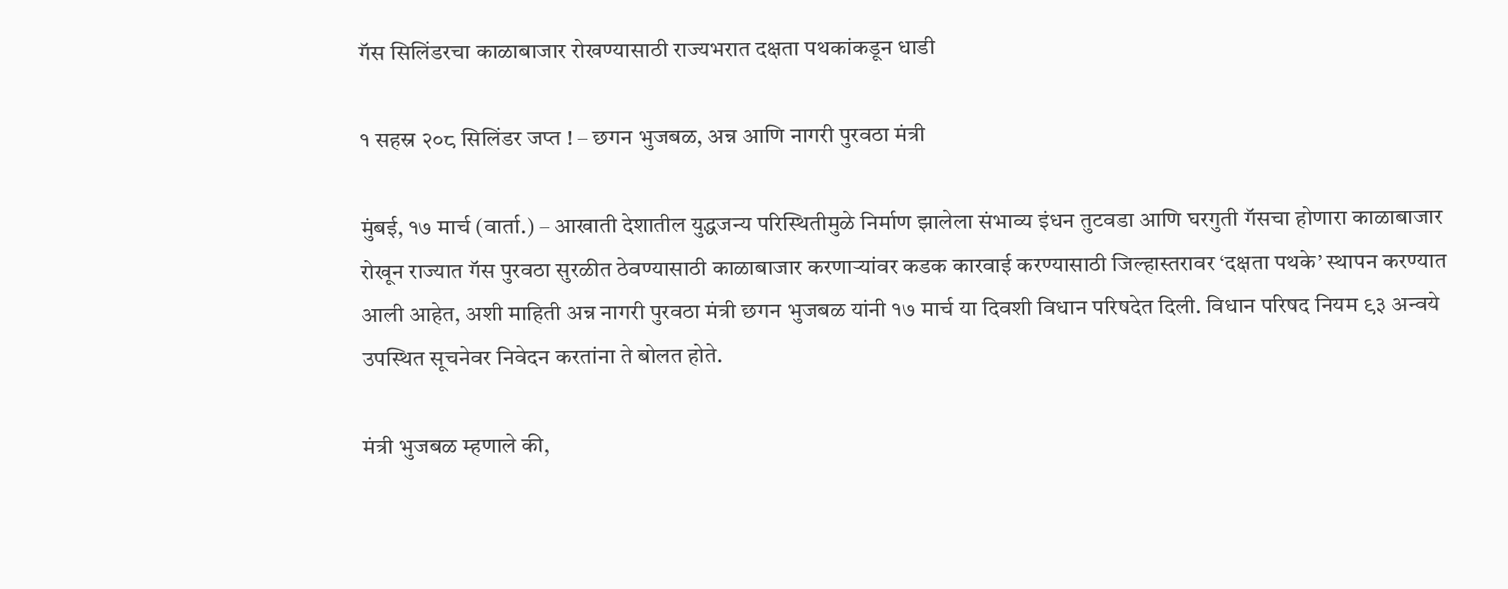गॅस सिलिंडरचा काळाबाजार रोखण्यासाठी राज्यभरात दक्षता पथकांकडून धाडी

१ सहस्र २०८ सिलिंडर जप्त ! – छगन भुजबळ, अन्न आणि नागरी पुरवठा मंत्री

मुंबई, १७ मार्च (वार्ता.) – आखाती देशातील युद्धजन्य परिस्थितीमुळे निर्माण झालेला संभाव्य इंधन तुटवडा आणि घरगुती गॅसचा होणारा काळाबाजार रोखून राज्यात गॅस पुरवठा सुरळीत ठेवण्यासाठी काळाबाजार करणार्‍यांवर कडक कारवाई करण्यासाठी जिल्हास्तरावर ‘दक्षता पथके’ स्थापन करण्यात आली आहेत, अशी माहिती अन्न नागरी पुरवठा मंत्री छगन भुजबळ यांनी १७ मार्च या दिवशी विधान परिषदेत दिली. विधान परिषद नियम ९३ अन्वये उपस्थित सूचनेवर निवेदन करतांना ते बोलत होते.

मंत्री भुजबळ म्हणाले की,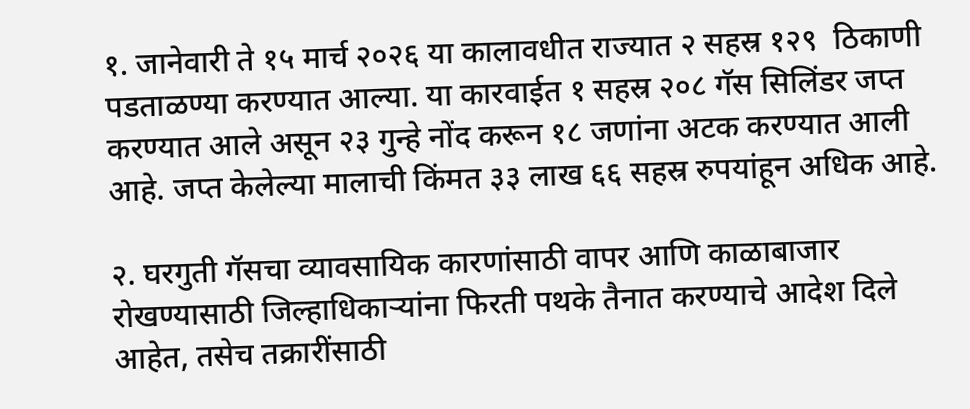१. जानेवारी ते १५ मार्च २०२६ या कालावधीत राज्यात २ सहस्र १२९  ठिकाणी पडताळण्या करण्यात आल्या. या कारवाईत १ सहस्र २०८ गॅस सिलिंडर जप्त करण्यात आले असून २३ गुन्हे नोंद करून १८ जणांना अटक करण्यात आली आहे. जप्त केलेल्या मालाची किंमत ३३ लाख ६६ सहस्र रुपयांहून अधिक आहे.

२. घरगुती गॅसचा व्यावसायिक कारणांसाठी वापर आणि काळाबाजार रोखण्यासाठी जिल्हाधिकार्‍यांना फिरती पथके तैनात करण्याचे आदेश दिले आहेत, तसेच तक्रारींसाठी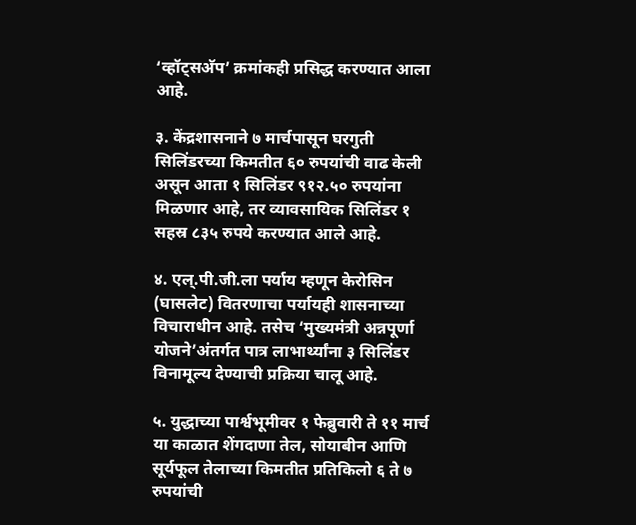‘व्हॉट्सअ‍ॅप’ क्रमांकही प्रसिद्ध करण्यात आला आहे.

३. केंद्रशासनाने ७ मार्चपासून घरगुती सिलिंडरच्या किमतीत ६० रुपयांची वाढ केली असून आता १ सिलिंडर ९१२.५० रुपयांना मिळणार आहे, तर व्यावसायिक सिलिंडर १ सहस्र ८३५ रुपये करण्यात आले आहे.

४. एल्.पी.जी.ला पर्याय म्हणून केरोसिन (घासलेट) वितरणाचा पर्यायही शासनाच्या विचाराधीन आहे. तसेच ‘मुख्यमंत्री अन्नपूर्णा योजने’अंतर्गत पात्र लाभार्थ्यांना ३ सिलिंडर विनामूल्य देण्याची प्रक्रिया चालू आहे.

५. युद्धाच्या पार्श्वभूमीवर १ फेब्रुवारी ते ११ मार्च या काळात शेंगदाणा तेल, सोयाबीन आणि सूर्यफूल तेलाच्या किमतीत प्रतिकिलो ६ ते ७ रुपयांची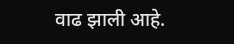वाढ झाली आहे.